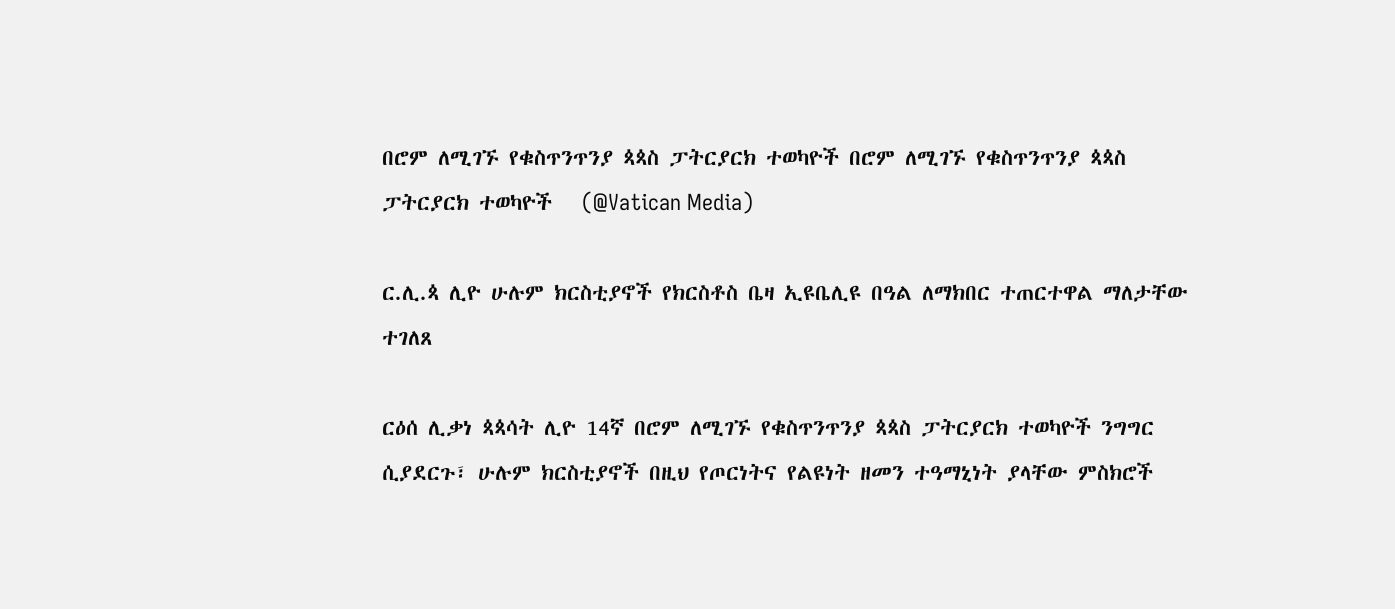በሮም ለሚገኙ የቁስጥንጥንያ ጳጳስ ፓትርያርክ ተወካዮች በሮም ለሚገኙ የቁስጥንጥንያ ጳጳስ ፓትርያርክ ተወካዮች   (@Vatican Media)

ር.ሊ.ጳ ሊዮ ሁሉም ክርስቲያኖች የክርስቶስ ቤዛ ኢዩቤሊዩ በዓል ለማክበር ተጠርተዋል ማለታቸው ተገለጸ

ርዕሰ ሊቃነ ጳጳሳት ሊዮ 14ኛ በሮም ለሚገኙ የቁስጥንጥንያ ጳጳስ ፓትርያርክ ተወካዮች ንግግር ሲያደርጉ፣ ሁሉም ክርስቲያኖች በዚህ የጦርነትና የልዩነት ዘመን ተዓማኒነት ያላቸው ምስክሮች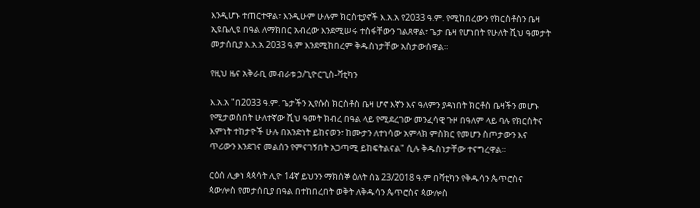እንዲሆኑ ተጠርተዋል፣ እንዲሁም ሁሉም ክርስቲያኖች እ.አ.አ የ2033 ዓ.ም. የሚከበረውን የክርስቶስን ቤዛ ኢዩቤሊዩ በዓል ለማክበር አብረው እንደሚሠሩ ተስፋቸውን ገልጸዋል፣ ጌታ ቤዛ የሆነበት የሁለት ሺህ ዓመታት መታሰቢያ እ.አ.አ 2033 ዓ.ም እንደሚከበረም ቅዱስነታቸው አስታውሰዋል።

የዚህ ዜና አቅራቢ መብራቱ ኃ/ጊዮርጊስ-ቫቲካን

እ.አ.አ "በ2033 ዓ.ም. ጌታችን ኢየሱስ ክርስቶስ ቤዛ ሆኖ እኛን እና ዓለምን ያዳነበት ክርቶስ ቤዛችን መሆኑ የሚታወስበት ሁለተኛው ሺህ ዓመት ክብረ በዓል ላይ የሚደረገው መንፈሳዊ ጉዞ በዓለም ላይ ባሉ የክርስትና እምነት ተከታዮች ሁሉ በአንድነት ይከናወን፣ ከሙታን ለተነሳው አምላክ ምስክር የመሆን ስጦታውን እና ጥሪውን እንደገና መልሰን የምናገኝበት አጋጣሚ ይከፍትልናል" ሲሉ ቅዱስነታቸው ተናግረዋል።

ርዕሰ ሊቃነ ጳጳሳት ሊዮ 14ኛ ይህንን ማክሰኞ ዕለት ሰኔ 23/2018 ዓ.ም በቫቲካን የቅዱሳን ጴጥሮስና ጳውሎስ የመታሰቢያ በዓል በተከበረበት ወቅት ለቅዱሳን ጴጥሮስና ጳውሎስ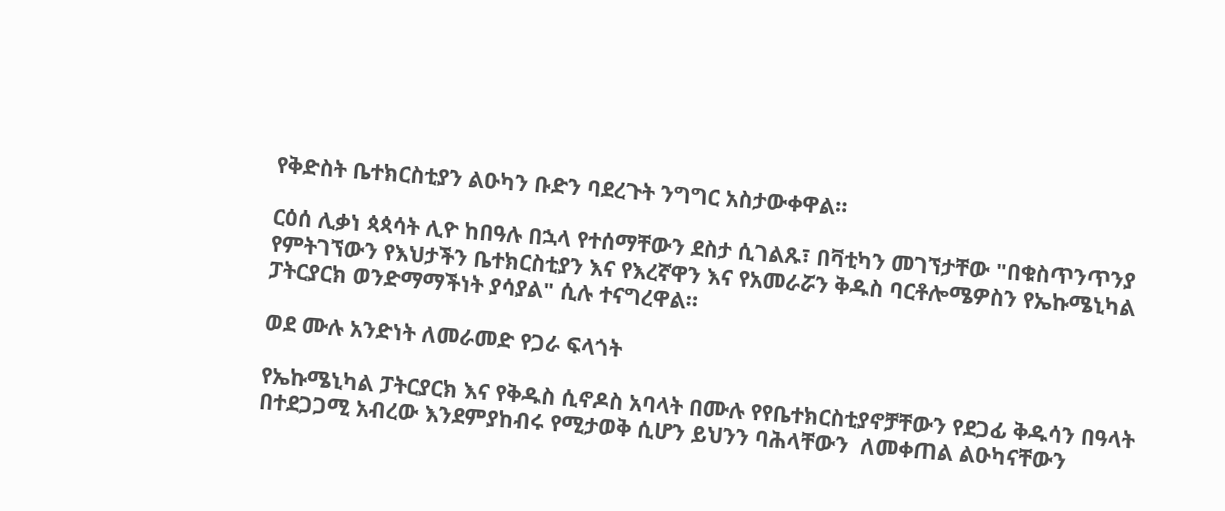የቅድስት ቤተክርስቲያን ልዑካን ቡድን ባደረጉት ንግግር አስታውቀዋል።

ርዕሰ ሊቃነ ጳጳሳት ሊዮ ከበዓሉ በኋላ የተሰማቸውን ደስታ ሲገልጹ፣ በቫቲካን መገኘታቸው "በቁስጥንጥንያ የምትገኘውን የእህታችን ቤተክርስቲያን እና የእረኛዋን እና የአመራሯን ቅዱስ ባርቶሎሜዎስን የኤኩሜኒካል ፓትርያርክ ወንድማማችነት ያሳያል" ሲሉ ተናግረዋል።

ወደ ሙሉ አንድነት ለመራመድ የጋራ ፍላጎት

የኤኩሜኒካል ፓትርያርክ እና የቅዱስ ሲኖዶስ አባላት በሙሉ የየቤተክርስቲያኖቻቸውን የደጋፊ ቅዱሳን በዓላት በተደጋጋሚ አብረው እንደምያከብሩ የሚታወቅ ሲሆን ይህንን ባሕላቸውን  ለመቀጠል ልዑካናቸውን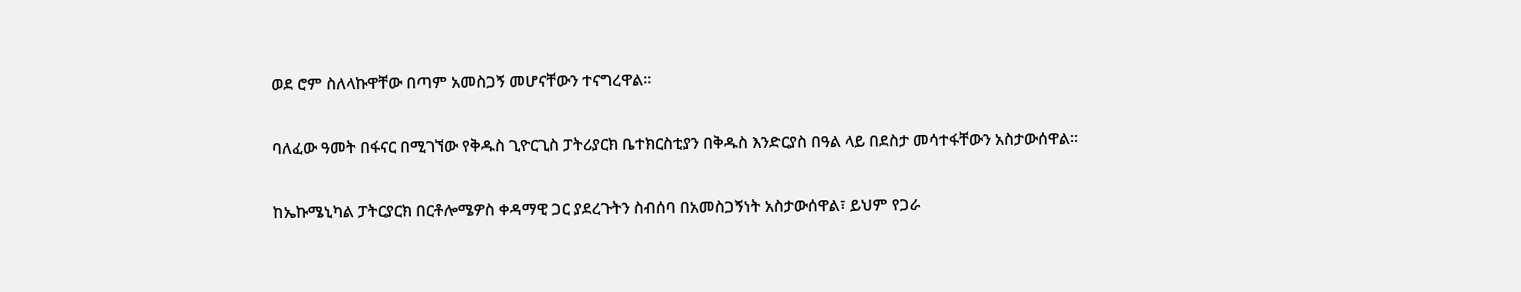ወደ ሮም ስለላኩዋቸው በጣም አመስጋኝ መሆናቸውን ተናግረዋል።

ባለፈው ዓመት በፋናር በሚገኘው የቅዱስ ጊዮርጊስ ፓትሪያርክ ቤተክርስቲያን በቅዱስ እንድርያስ በዓል ላይ በደስታ መሳተፋቸውን አስታውሰዋል።

ከኤኩሜኒካል ፓትርያርክ በርቶሎሜዎስ ቀዳማዊ ጋር ያደረጉትን ስብሰባ በአመስጋኝነት አስታውሰዋል፣ ይህም የጋራ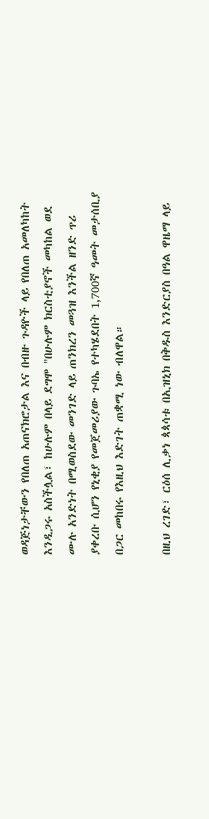ወዳጅነታቸውን የበለጠ አጠናክሮታል እና በብዙ ጉዳዮች ላይ የበለጠ አመለካከት እንዲጋሩ አስችሏል፣ ከሁሉም በላይ ደግሞ "በሁሉም ክርስቲያኖች መካከል ወደ ሙሉ አንድነት በሚወስደው መንገድ ላይ ጠንክረን መጓዝ እንችል ዘንድ ጥሪ ያቀረቡ ሲሆን የኒቂያ የመጀመሪያው ጉባኤ የተካሄደበት 1,700ኛ ዓመት መታሰቢያ በጋር መከበሩ የእዚህ እድገት ጠቋሚ ነው ብለዋል።

በዚህ ረገድ፣ ርዕሰ ሊቃነ ጳጳሳቱ በኢዝኒክ በቅዱስ እንድርያስ በዓል ዋዜማ ላይ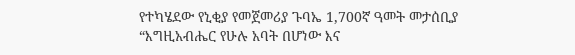የተካሄደው የኒቂያ የመጀመሪያ ጉባኤ 1,700ኛ ዓመት መታሰቢያ “እግዚአብሔር የሁሉ አባት በሆነው እና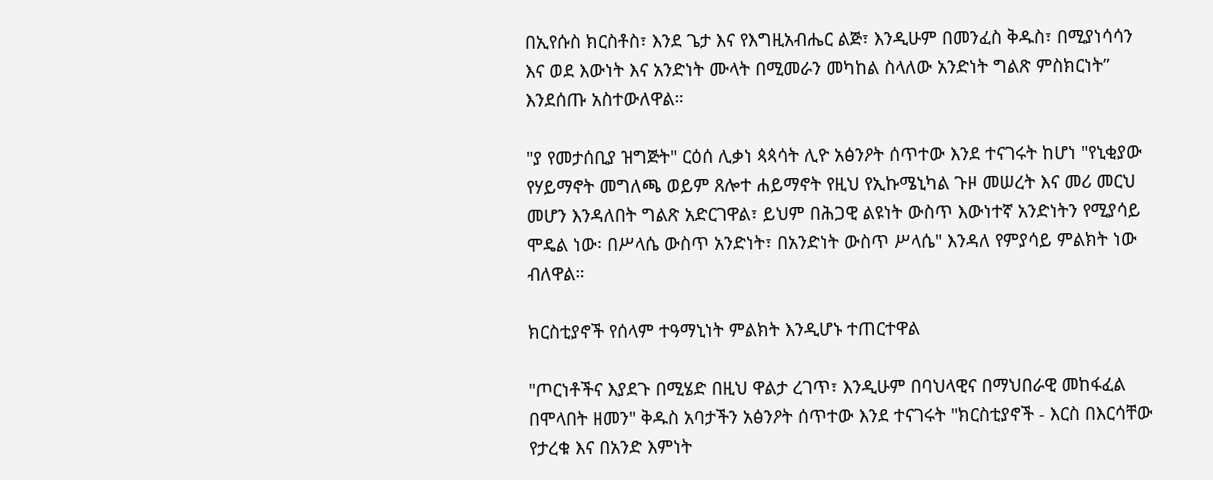በኢየሱስ ክርስቶስ፣ እንደ ጌታ እና የእግዚአብሔር ልጅ፣ እንዲሁም በመንፈስ ቅዱስ፣ በሚያነሳሳን እና ወደ እውነት እና አንድነት ሙላት በሚመራን መካከል ስላለው አንድነት ግልጽ ምስክርነት” እንደሰጡ አስተውለዋል።

"ያ የመታሰቢያ ዝግጅት" ርዕሰ ሊቃነ ጳጳሳት ሊዮ አፅንዖት ሰጥተው እንደ ተናገሩት ከሆነ "የኒቂያው የሃይማኖት መግለጫ ወይም ጸሎተ ሐይማኖት የዚህ የኢኩሜኒካል ጉዞ መሠረት እና መሪ መርህ መሆን እንዳለበት ግልጽ አድርገዋል፣ ይህም በሕጋዊ ልዩነት ውስጥ እውነተኛ አንድነትን የሚያሳይ ሞዴል ነው፡ በሥላሴ ውስጥ አንድነት፣ በአንድነት ውስጥ ሥላሴ" እንዳለ የምያሳይ ምልክት ነው ብለዋል።

ክርስቲያኖች የሰላም ተዓማኒነት ምልክት እንዲሆኑ ተጠርተዋል

"ጦርነቶችና እያደጉ በሚሄድ በዚህ ዋልታ ረገጥ፣ እንዲሁም በባህላዊና በማህበራዊ መከፋፈል በሞላበት ዘመን" ቅዱስ አባታችን አፅንዖት ሰጥተው እንደ ተናገሩት "ክርስቲያኖች - እርስ በእርሳቸው የታረቁ እና በአንድ እምነት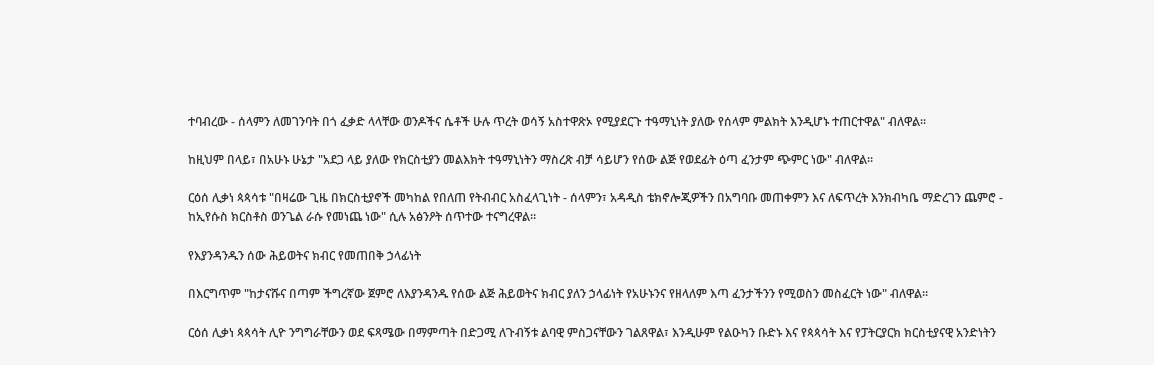ተባብረው - ሰላምን ለመገንባት በጎ ፈቃድ ላላቸው ወንዶችና ሴቶች ሁሉ ጥረት ወሳኝ አስተዋጽኦ የሚያደርጉ ተዓማኒነት ያለው የሰላም ምልክት እንዲሆኑ ተጠርተዋል" ብለዋል።

ከዚህም በላይ፣ በአሁኑ ሁኔታ "አደጋ ላይ ያለው የክርስቲያን መልእክት ተዓማኒነትን ማስረጽ ብቻ ሳይሆን የሰው ልጅ የወደፊት ዕጣ ፈንታም ጭምር ነው" ብለዋል።

ርዕሰ ሊቃነ ጳጳሳቱ "በዛሬው ጊዜ በክርስቲያኖች መካከል የበለጠ የትብብር አስፈላጊነት - ሰላምን፣ አዳዲስ ቴክኖሎጂዎችን በአግባቡ መጠቀምን እና ለፍጥረት እንክብካቤ ማድረገን ጨምሮ - ከኢየሱስ ክርስቶስ ወንጌል ራሱ የመነጨ ነው" ሲሉ አፅንዖት ሰጥተው ተናግረዋል።

የእያንዳንዱን ሰው ሕይወትና ክብር የመጠበቅ ኃላፊነት

በእርግጥም "ከታናሹና በጣም ችግረኛው ጀምሮ ለእያንዳንዱ የሰው ልጅ ሕይወትና ክብር ያለን ኃላፊነት የአሁኑንና የዘላለም እጣ ፈንታችንን የሚወስን መስፈርት ነው" ብለዋል።

ርዕሰ ሊቃነ ጳጳሳት ሊዮ ንግግራቸውን ወደ ፍጻሜው በማምጣት በድጋሚ ለጉብኝቱ ልባዊ ምስጋናቸውን ገልጸዋል፣ እንዲሁም የልዑካን ቡድኑ እና የጳጳሳት እና የፓትርያርክ ክርስቲያናዊ አንድነትን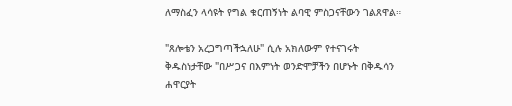ለማስፈን ላሳዩት የግል ቁርጠኝነት ልባዊ ምስጋናቸውን ገልጸዋል።

"ጸሎቴን አረጋግጣችኋለሁ" ሲሉ አክለውም የተናገሩት ቅዱስነታቸው "በሥጋና በእምነት ወንድሞቻችን በሆኑት በቅዱሳን ሐዋርያት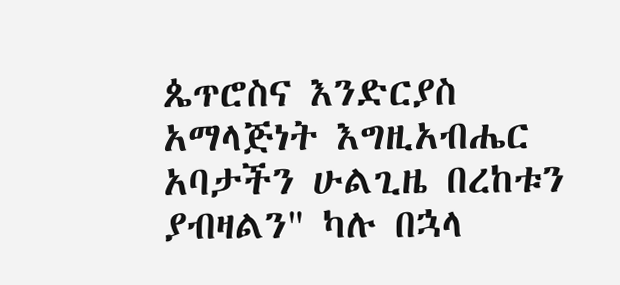ጴጥሮስና እንድርያስ አማላጅነት እግዚአብሔር አባታችን ሁልጊዜ በረከቱን ያብዛልን" ካሉ በኋላ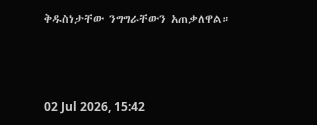ቅዱስነታቸው ንግግራቸውን አጠቃለዋል።



02 Jul 2026, 15:42